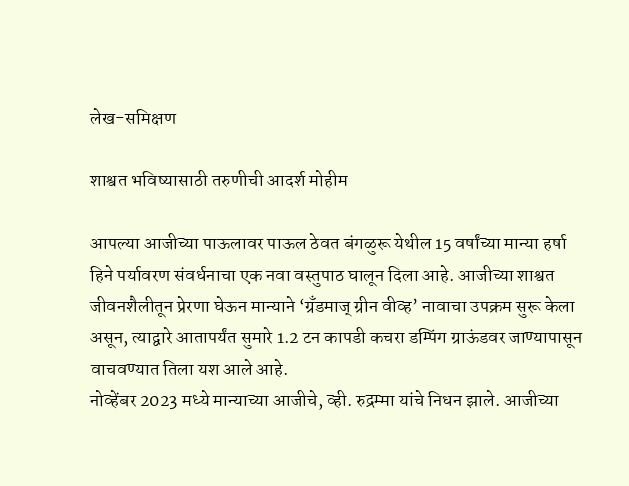लेख-समिक्षण

शाश्वत भविष्यासाठी तरुणीची आदर्श मोहीम

आपल्या आजीच्या पाऊलावर पाऊल ठेवत बंगळुरू येथील 15 वर्षांच्या मान्या हर्षा हिने पर्यावरण संवर्धनाचा एक नवा वस्तुपाठ घालून दिला आहे. आजीच्या शाश्वत जीवनशैलीतून प्रेरणा घेऊन मान्याने ‌‘ग्रँडमाज्‌‍ ग्रीन वीव्ह‌’ नावाचा उपक्रम सुरू केला असून, त्याद्वारे आतापर्यंत सुमारे 1.2 टन कापडी कचरा डम्पिंग ग्राऊंडवर जाण्यापासून वाचवण्यात तिला यश आले आहे.
नोव्हेंबर 2023 मध्ये मान्याच्या आजीचे, व्ही. रुद्रम्मा यांचे निधन झाले. आजीच्या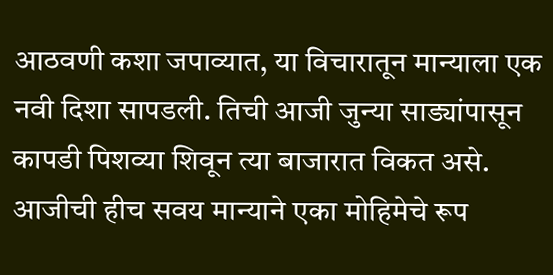आठवणी कशा जपाव्यात, या विचारातून मान्याला एक नवी दिशा सापडली. तिची आजी जुन्या साड्यांपासून कापडी पिशव्या शिवून त्या बाजारात विकत असे. आजीची हीच सवय मान्याने एका मोहिमेचे रूप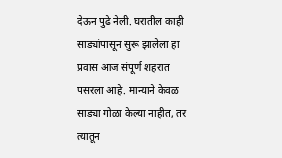देऊन पुढे नेली. घरातील काही साड्यांपासून सुरू झालेला हा प्रवास आज संपूर्ण शहरात पसरला आहे. मान्याने केवळ साड्या गोळा केल्या नाहीत, तर त्यातून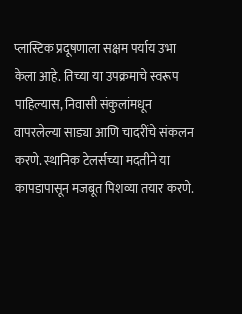प्लास्टिक प्रदूषणाला सक्षम पर्याय उभा केला आहे. तिच्या या उपक्रमाचे स्वरूप पाहिल्यास, निवासी संकुलांमधून वापरलेल्या साड्या आणि चादरींचे संकलन करणे. स्थानिक टेलर्सच्या मदतीने या कापडापासून मजबूत पिशव्या तयार करणे.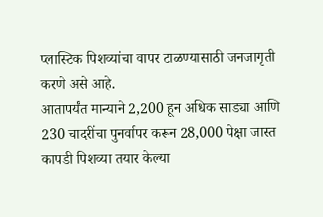प्लास्टिक पिशव्यांचा वापर टाळण्यासाठी जनजागृती करणे असे आहे.
आतापर्यंत मान्याने 2,200 हून अधिक साड्या आणि 230 चादरींचा पुनर्वापर करून 28,000 पेक्षा जास्त कापडी पिशव्या तयार केल्या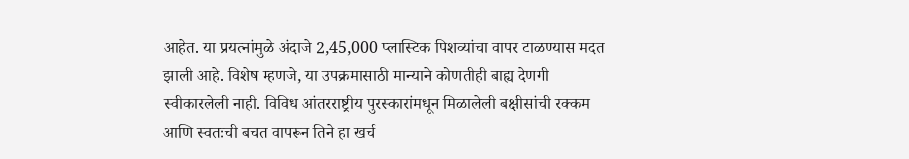आहेत. या प्रयत्नांमुळे अंदाजे 2,45,000 प्लास्टिक पिशव्यांचा वापर टाळण्यास मदत झाली आहे. विशेष म्हणजे, या उपक्रमासाठी मान्याने कोणतीही बाह्य देणगी स्वीकारलेली नाही. विविध आंतरराष्ट्रीय पुरस्कारांमधून मिळालेली बक्षीसांची रक्कम आणि स्वतःची बचत वापरून तिने हा खर्च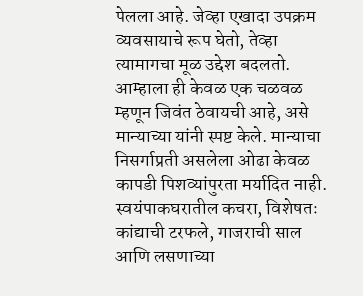पेलला आहे. जेव्हा एखादा उपक्रम व्यवसायाचे रूप घेतो, तेव्हा त्यामागचा मूळ उद्देश बदलतो. आम्हाला ही केवळ एक चळवळ म्हणून जिवंत ठेवायची आहे, असे मान्याच्या यांनी स्पष्ट केले. मान्याचा निसर्गाप्रती असलेला ओढा केवळ कापडी पिशव्यांपुरता मर्यादित नाही. स्वयंपाकघरातील कचरा, विशेषतः कांद्याची टरफले, गाजराची साल आणि लसणाच्या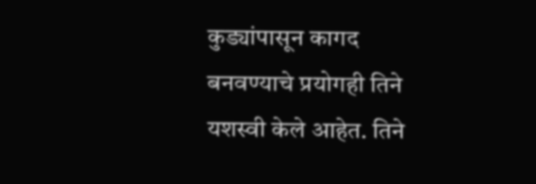कुड्यांपासून कागद बनवण्याचे प्रयोगही तिने यशस्वी केले आहेत. तिने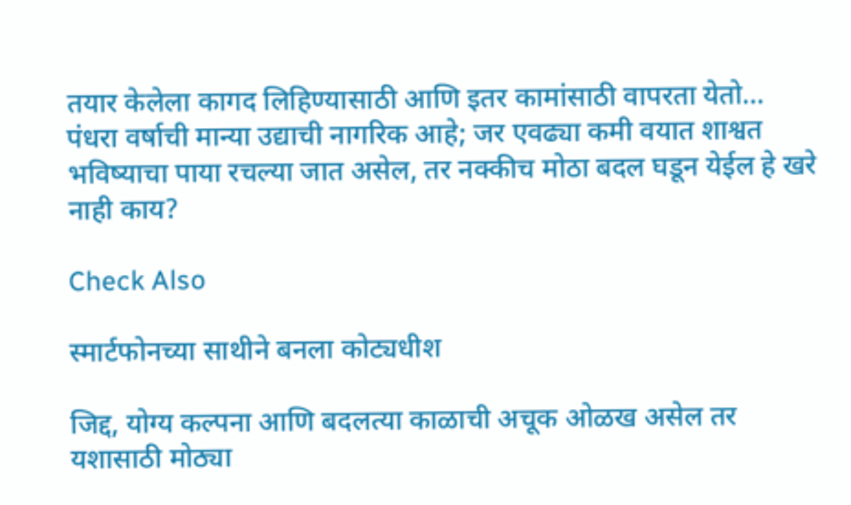तयार केलेला कागद लिहिण्यासाठी आणि इतर कामांसाठी वापरता येतो…
पंधरा वर्षाची मान्या उद्याची नागरिक आहे; जर एवढ्या कमी वयात शाश्वत भविष्याचा पाया रचल्या जात असेल, तर नक्कीच मोठा बदल घडून येईल हे खरे नाही काय?

Check Also

स्मार्टफोनच्या साथीने बनला कोट्यधीश

जिद्द, योग्य कल्पना आणि बदलत्या काळाची अचूक ओळख असेल तर यशासाठी मोठ्या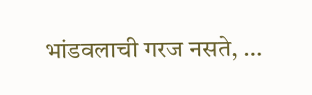भांडवलाची गरज नसते, …